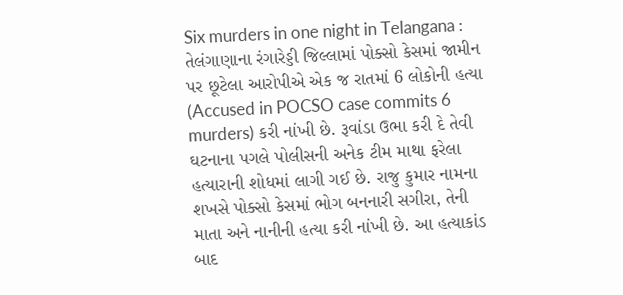Six murders in one night in Telangana : તેલંગાણાના રંગારેડ્ડી જિલ્લામાં પોક્સો કેસમાં જામીન પર છૂટેલા આરોપીએ એક જ રાતમાં 6 લોકોની હત્યા (Accused in POCSO case commits 6 murders) કરી નાંખી છે. રૂવાંડા ઉભા કરી દે તેવી ઘટનાના પગલે પોલીસની અનેક ટીમ માથા ફરેલા હત્યારાની શોધમાં લાગી ગઈ છે. રાજુ કુમાર નામના શખસે પોક્સો કેસમાં ભોગ બનનારી સગીરા, તેની માતા અને નાનીની હત્યા કરી નાંખી છે. આ હત્યાકાંડ બાદ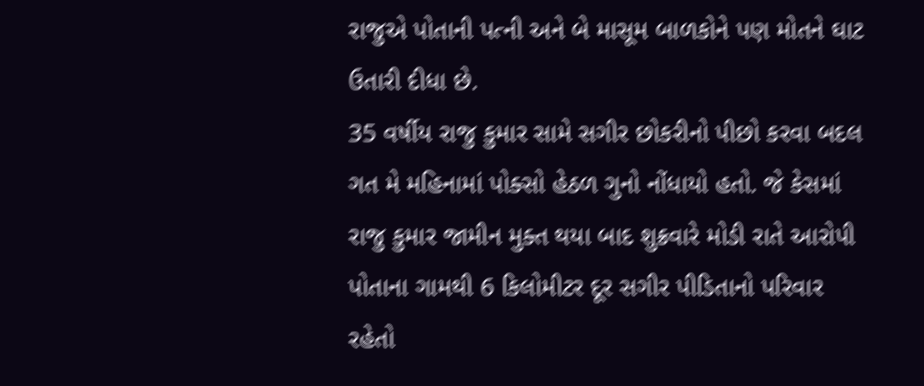રાજુએ પોતાની પત્ની અને બે માસૂમ બાળકોને પણ મોતને ઘાટ ઉતારી દીધા છે.
35 વર્ષીય રાજુ કુમાર સામે સગીર છોકરીનો પીછો કરવા બદલ ગત મે મહિનામાં પોક્સો હેઠળ ગુનો નોંધાયો હતો. જે કેસમાં રાજુ કુમાર જામીન મુક્ત થયા બાદ શુક્રવારે મોડી રાતે આરોપી પોતાના ગામથી 6 કિલોમીટર દૂર સગીર પીડિતાનો પરિવાર રહેતો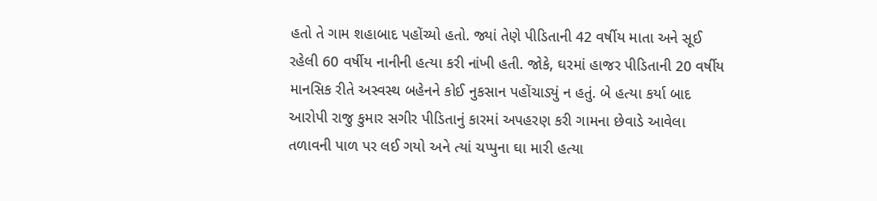હતો તે ગામ શહાબાદ પહોંચ્યો હતો. જ્યાં તેણે પીડિતાની 42 વર્ષીય માતા અને સૂઈ રહેલી 60 વર્ષીય નાનીની હત્યા કરી નાંખી હતી. જોકે, ઘરમાં હાજર પીડિતાની 20 વર્ષીય માનસિક રીતે અસ્વસ્થ બહેનને કોઈ નુકસાન પહોંચાડ્યું ન હતું. બે હત્યા કર્યા બાદ આરોપી રાજુ કુમાર સગીર પીડિતાનું કારમાં અપહરણ કરી ગામના છેવાડે આવેલા તળાવની પાળ પર લઈ ગયો અને ત્યાં ચપ્પુના ઘા મારી હત્યા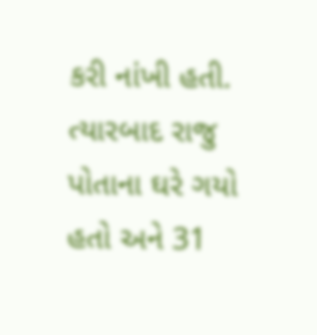કરી નાંખી હતી. ત્યારબાદ રાજુ પોતાના ઘરે ગયો હતો અને 31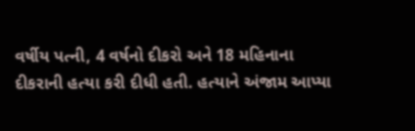વર્ષીય પત્ની, 4 વર્ષનો દીકરો અને 18 મહિનાના દીકરાની હત્યા કરી દીધી હતી. હત્યાને અંજામ આપ્યા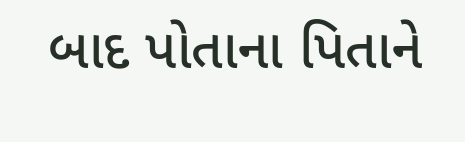બાદ પોતાના પિતાને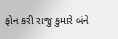ફોન કરી રાજુ કુમારે બંને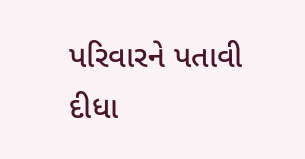પરિવારને પતાવી દીધા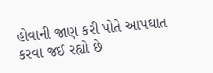હોવાની જાણ કરી પોતે આપઘાત કરવા જઈ રહ્યો છે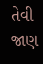તેવી જાણ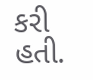કરી હતી.